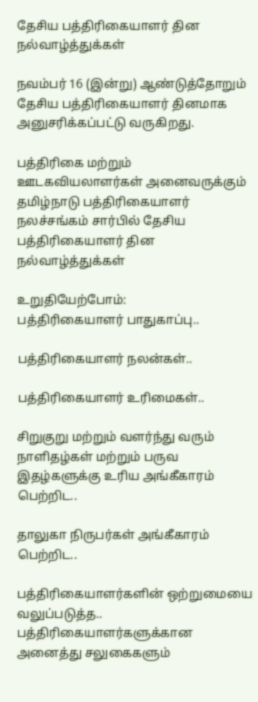தேசிய பத்திரிகையாளர் தின நல்வாழ்த்துக்கள்

நவம்பர் 16 (இன்று) ஆண்டுத்தோறும் தேசிய பத்திரிகையாளர் தினமாக அனுசரிக்கப்பட்டு வருகிறது.

பத்திரிகை மற்றும் ஊடகவியலாளர்கள் அனைவருக்கும் தமிழ்நாடு பத்திரிகையாளர் நலச்சங்கம் சார்பில் தேசிய பத்திரிகையாளர் தின நல்வாழ்த்துக்கள்

உறுதியேற்போம்:
பத்திரிகையாளர் பாதுகாப்பு..

பத்திரிகையாளர் நலன்கள்..

பத்திரிகையாளர் உரிமைகள்..

சிறுகுறு மற்றும் வளர்ந்து வரும் நாளிதழ்கள் மற்றும் பருவ இதழ்களுக்கு உரிய அங்கீகாரம் பெற்றிட..

தாலுகா நிருபர்கள் அங்கீகாரம் பெற்றிட..

பத்திரிகையாளர்களின் ஒற்றுமையை வலுப்படுத்த..
பத்திரிகையாளர்களுக்கான அனைத்து சலுகைகளும்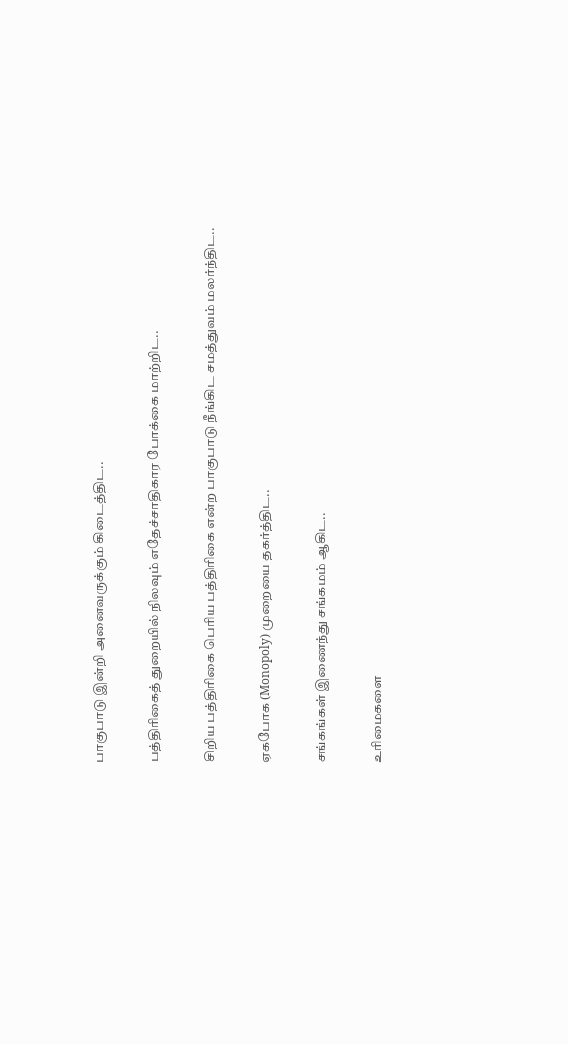பாகுபாடு இன்றி அனைவருக்கும் கிடைத்திட..

பத்திரிகைத் துறையில் நிலவும் எதேச்சாதிகார போக்கை மாற்றிட..

சிறிய பத்திரிகை பெரிய பத்திரிகை என்ற பாகுபாடு நீங்கிட சமத்துவம் மலர்ந்திட..

ஏகபோக (Monopoly) முறையை தகர்த்திட..

சங்கங்கள் இணைந்து சங்கமம் ஆகிட..

உரிமைகளை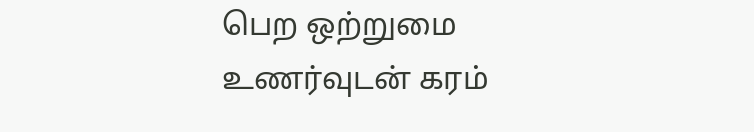பெற ஒற்றுமை உணர்வுடன் கரம்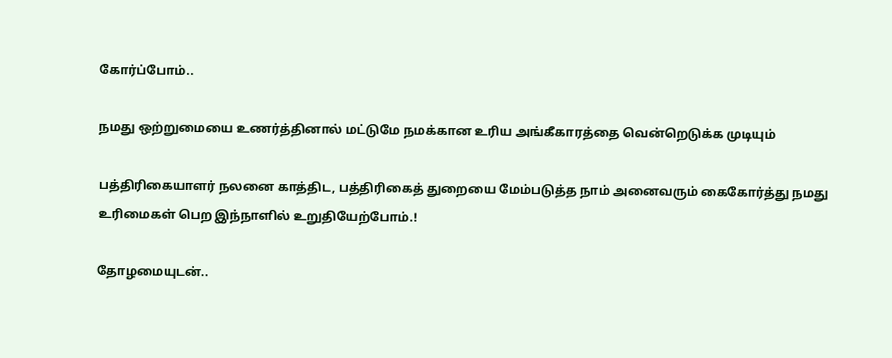கோர்ப்போம்..

நமது ஒற்றுமையை உணர்த்தினால் மட்டுமே நமக்கான உரிய அங்கீகாரத்தை வென்றெடுக்க முடியும்

பத்திரிகையாளர் நலனை காத்திட, பத்திரிகைத் துறையை மேம்படுத்த நாம் அனைவரும் கைகோர்த்து நமது உரிமைகள் பெற இந்நாளில் உறுதியேற்போம்.!

தோழமையுடன்..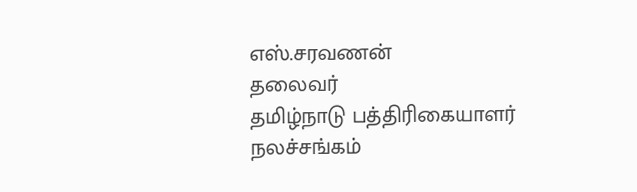எஸ்.சரவணன்
தலைவர்
தமிழ்நாடு பத்திரிகையாளர் நலச்சங்கம்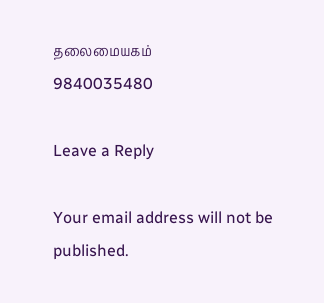தலைமையகம்
9840035480

Leave a Reply

Your email address will not be published.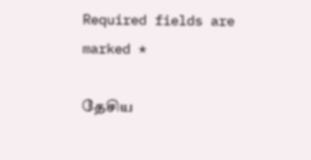Required fields are marked *

தேசிய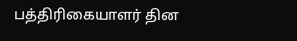பத்திரிகையாளர் தின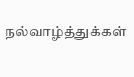நல்வாழ்த்துக்கள்